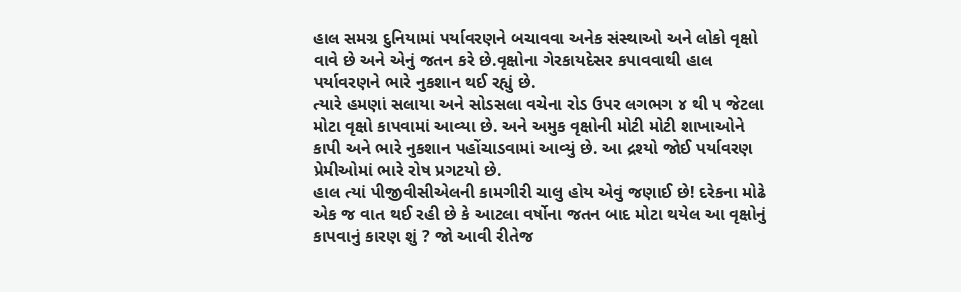હાલ સમગ્ર દુનિયામાં પર્યાવરણને બચાવવા અનેક સંસ્થાઓ અને લોકો વૃક્ષો વાવે છે અને એનું જતન કરે છે.વૃક્ષોના ગેરકાયદેસર કપાવવાથી હાલ પર્યાવરણને ભારે નુકશાન થઈ રહ્યું છે.
ત્યારે હમણાં સલાયા અને સોડસલા વચેના રોડ ઉપર લગભગ ૪ થી ૫ જેટલા મોટા વૃક્ષો કાપવામાં આવ્યા છે. અને અમુક વૃક્ષોની મોટી મોટી શાખાઓને કાપી અને ભારે નુકશાન પહોંચાડવામાં આવ્યું છે. આ દ્રશ્યો જોઈ પર્યાવરણ પ્રેમીઓમાં ભારે રોષ પ્રગટયો છે.
હાલ ત્યાં પીજીવીસીએલની કામગીરી ચાલુ હોય એવું જણાઈ છે! દરેકના મોઢે એક જ વાત થઈ રહી છે કે આટલા વર્ષોના જતન બાદ મોટા થયેલ આ વૃક્ષોનું કાપવાનું કારણ શું ? જો આવી રીતેજ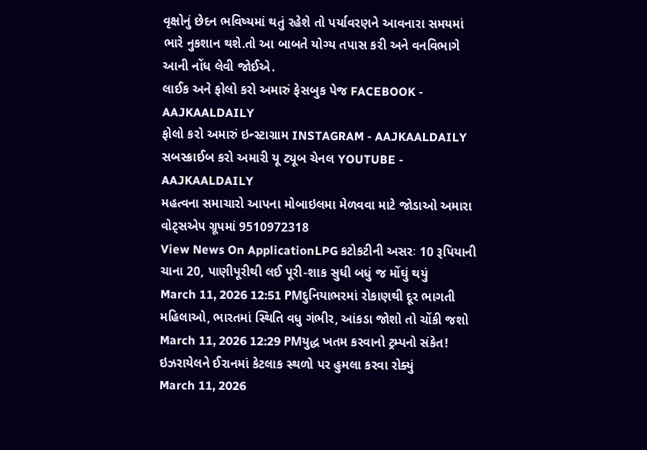વૃક્ષોનું છેદન ભવિષ્યમાં થતું રહેશે તો પર્યાવરણને આવનારા સમયમાં ભારે નુકશાન થશે.તો આ બાબતે યોગ્ય તપાસ કરી અને વનવિભાગે આની નોંધ લેવી જોઈએ.
લાઈક અને ફોલો કરો અમારું ફેસબુક પેજ FACEBOOK - AAJKAALDAILY
ફોલો કરો અમારું ઇન્સ્ટાગ્રામ INSTAGRAM - AAJKAALDAILY
સબસ્ક્રાઈબ કરો અમારી યૂ ટ્યૂબ ચેનલ YOUTUBE - AAJKAALDAILY
મહત્વના સમાચારો આપના મોબાઇલમા મેળવવા માટે જોડાઓ અમારા વોટ્સએપ ગ્રૂપમાં 9510972318
View News On ApplicationLPG કટોકટીની અસરઃ 10 રૂપિયાની ચાના 20, પાણીપૂરીથી લઈ પૂરી-શાક સુધી બધું જ મોંઘું થયું
March 11, 2026 12:51 PMદુનિયાભરમાં રોકાણથી દૂર ભાગતી મહિલાઓ, ભારતમાં સ્થિતિ વધુ ગંભીર, આંકડા જોશો તો ચોંકી જશો
March 11, 2026 12:29 PMયુદ્ધ ખતમ કરવાનો ટ્રમ્પનો સંકેત! ઇઝરાયેલને ઈરાનમાં કેટલાક સ્થળો પર હુમલા કરવા રોક્યું
March 11, 2026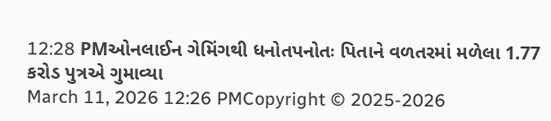12:28 PMઓનલાઈન ગેમિંગથી ધનોતપનોતઃ પિતાને વળતરમાં મળેલા 1.77 કરોડ પુત્રએ ગુમાવ્યા
March 11, 2026 12:26 PMCopyright © 2025-2026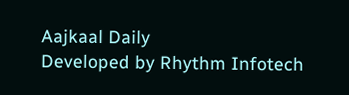Aajkaal Daily
Developed by Rhythm Infotech